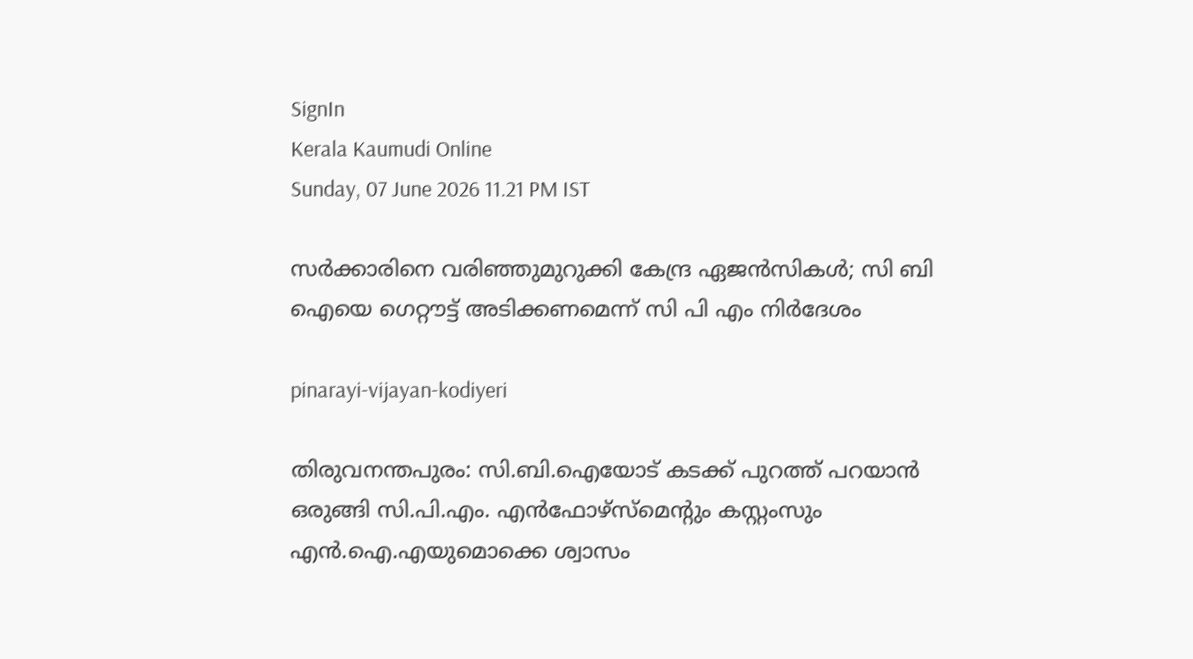SignIn
Kerala Kaumudi Online
Sunday, 07 June 2026 11.21 PM IST

സർക്കാരിനെ വരിഞ്ഞുമുറുക്കി കേന്ദ്ര ഏജൻസികൾ; സി ബി ഐയെ ഗെറ്റൗട്ട് അടിക്കണമെന്ന് സി പി എം നിർദേശം

pinarayi-vijayan-kodiyeri

തിരുവനന്തപുരം: സി.ബി.ഐയോട് കടക്ക് പുറത്ത് പറയാൻ ഒരുങ്ങി സി.പി.എം. എൻഫോഴ്‌സ്‌മെന്റും കസ്റ്റംസും എൻ.ഐ.എയുമൊക്കെ ശ്വാസം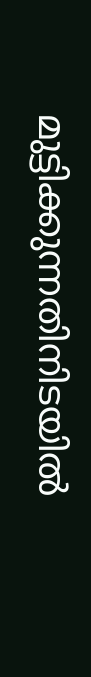മുട്ടിക്കുന്നതിനിടയിൽ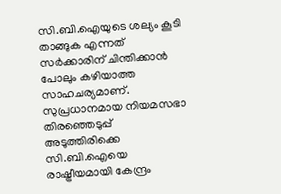സി.ബി.ഐയുടെ ശല്യം കൂടി താങ്ങുക എന്നത് സർക്കാരിന് ചിന്തിക്കാൻ പോലും കഴിയാത്ത സാഹചര്യമാണ്. സുപ്രധാനമായ നിയമസഭാ തിരഞ്ഞെടുപ്പ് അടുത്തിരിക്കെ സി.ബി.ഐയെ രാഷ്ട്രീയമായി കേന്ദ്രം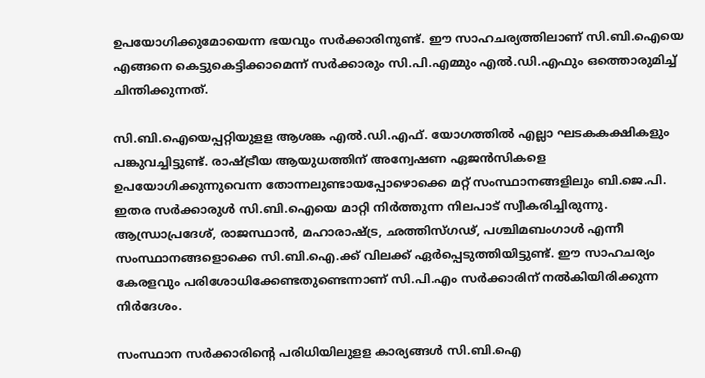ഉപയോഗിക്കുമോയെന്ന ഭയവും സർക്കാരിനുണ്ട്. ഈ സാഹചര്യത്തിലാണ് സി.ബി.ഐയെ എങ്ങനെ കെട്ടുകെട്ടിക്കാമെന്ന് സർക്കാരും സി.പി.എമ്മും എൽ.ഡി.എഫും ഒത്തൊരുമിച്ച് ചിന്തിക്കുന്നത്.

സി.ബി.ഐയെപ്പറ്റിയുളള ആശങ്ക എൽ.ഡി.എഫ്. യോഗത്തിൽ എല്ലാ ഘടകകക്ഷികളും പങ്കുവച്ചിട്ടുണ്ട്. രാഷ്ട്രീയ ആയുധത്തിന് അന്വേഷണ ഏജൻസികളെ ഉപയോഗിക്കുന്നുവെന്ന തോന്നലുണ്ടായപ്പോഴൊക്കെ മറ്റ് സംസ്ഥാനങ്ങളിലും ബി.ജെ.പി. ഇതര സർക്കാരുൾ സി.ബി.ഐയെ മാറ്റി നിർത്തുന്ന നിലപാട് സ്വീകരിച്ചിരുന്നു. ആന്ധ്രാപ്രദേശ്, രാജസ്ഥാൻ, മഹാരാഷ്ട്ര, ഛത്തിസ്ഗഢ്, പശ്ചിമബംഗാൾ എന്നീ സംസ്ഥാനങ്ങളൊക്കെ സി.ബി.ഐ.ക്ക് വിലക്ക് ഏർപ്പെടുത്തിയിട്ടുണ്ട്. ഈ സാഹചര്യം കേരളവും പരിശോധിക്കേണ്ടതുണ്ടെന്നാണ് സി.പി.എം സർക്കാരിന് നൽകിയിരിക്കുന്ന നിർദേശം.

സംസ്ഥാന സർക്കാരിന്റെ പരിധിയിലുളള കാര്യങ്ങൾ സി.ബി.ഐ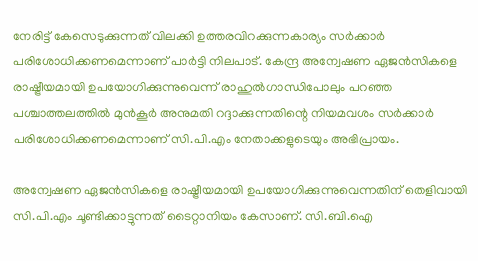നേരിട്ട് കേസെടുക്കുന്നത് വിലക്കി ഉത്തരവിറക്കുന്നകാര്യം സർക്കാർ പരിശോധിക്കണമെന്നാണ് പാർട്ടി നിലപാട്. കേന്ദ്ര അന്വേഷണ ഏജൻസികളെ രാഷ്ട്രീയമായി ഉപയോഗിക്കുന്നുവെന്ന് രാഹുൽഗാന്ധിപോലും പറഞ്ഞ പശ്ചാത്തലത്തിൽ മുൻകൂർ അനുമതി റദ്ദാക്കുന്നതിന്റെ നിയമവശം സർക്കാർ പരിശോധിക്കണമെന്നാണ് സി.പി.എം നേതാക്കളുടെയും അഭിപ്രായം.

അന്വേഷണ ഏജൻസികളെ രാഷ്ട്രീയമായി ഉപയോഗിക്കുന്നുവെന്നതിന് തെളിവായി സി.പി.എം ചൂണ്ടിക്കാട്ടുന്നത് ടൈറ്റാനിയം കേസാണ്. സി.ബി.ഐ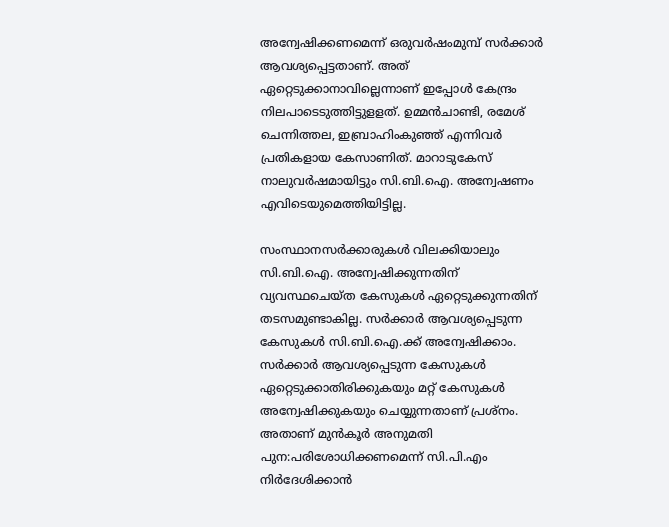അന്വേഷിക്കണമെന്ന് ഒരുവർഷംമുമ്പ് സർക്കാർ ആവശ്യപ്പെട്ടതാണ്. അത് ഏറ്റെടുക്കാനാവില്ലെന്നാണ് ഇപ്പോൾ കേന്ദ്രം നിലപാടെടുത്തിട്ടുളളത്. ഉമ്മൻചാണ്ടി, രമേശ് ചെന്നിത്തല, ഇബ്രാഹിംകുഞ്ഞ് എന്നിവർ പ്രതികളായ കേസാണിത്. മാറാടുകേസ് നാലുവർഷമായിട്ടും സി.ബി.ഐ. അന്വേഷണം എവിടെയുമെത്തിയിട്ടില്ല.

സംസ്ഥാനസർക്കാരുകൾ വിലക്കിയാലും സി.ബി.ഐ. അന്വേഷിക്കുന്നതിന് വ്യവസ്ഥചെയ്ത കേസുകൾ ഏറ്റെടുക്കുന്നതിന് തടസമുണ്ടാകില്ല. സർക്കാർ ആവശ്യപ്പെടുന്ന കേസുകൾ സി.ബി.ഐ.ക്ക് അന്വേഷിക്കാം. സർക്കാർ ആവശ്യപ്പെടുന്ന കേസുകൾ ഏറ്റെടുക്കാതിരിക്കുകയും മറ്റ് കേസുകൾ അന്വേഷിക്കുകയും ചെയ്യുന്നതാണ് പ്രശ്‌നം. അതാണ് മുൻകൂർ അനുമതി പുന:പരിശോധിക്കണമെന്ന് സി.പി.എം നിർദേശിക്കാൻ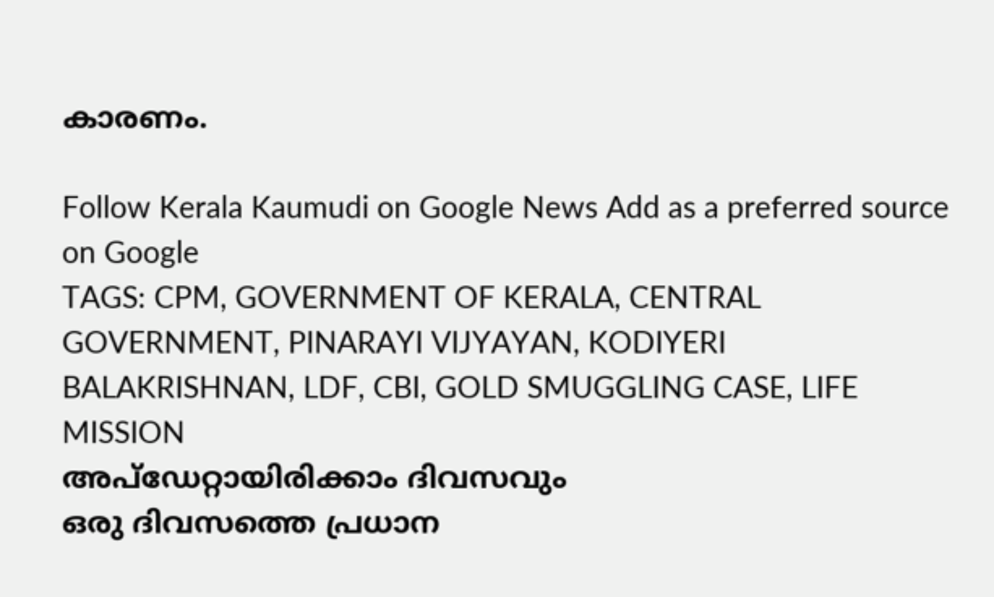കാരണം.

Follow Kerala Kaumudi on Google News Add as a preferred source on Google
TAGS: CPM, GOVERNMENT OF KERALA, CENTRAL GOVERNMENT, PINARAYI VIJYAYAN, KODIYERI BALAKRISHNAN, LDF, CBI, GOLD SMUGGLING CASE, LIFE MISSION
അപ്ഡേറ്റായിരിക്കാം ദിവസവും
ഒരു ദിവസത്തെ പ്രധാന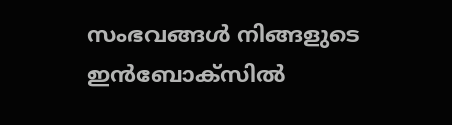സംഭവങ്ങൾ നിങ്ങളുടെ ഇൻബോക്സിൽ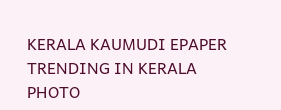KERALA KAUMUDI EPAPER
TRENDING IN KERALA
PHOTO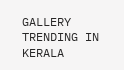GALLERY
TRENDING IN KERALA